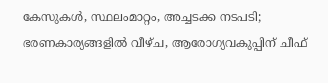കേസുകൾ, സ്ഥലംമാറ്റം, അച്ചടക്ക നടപടി; ഭരണകാര്യങ്ങളിൽ വീഴ്ച, ആരോഗ്യവകുപ്പിന് ചീഫ്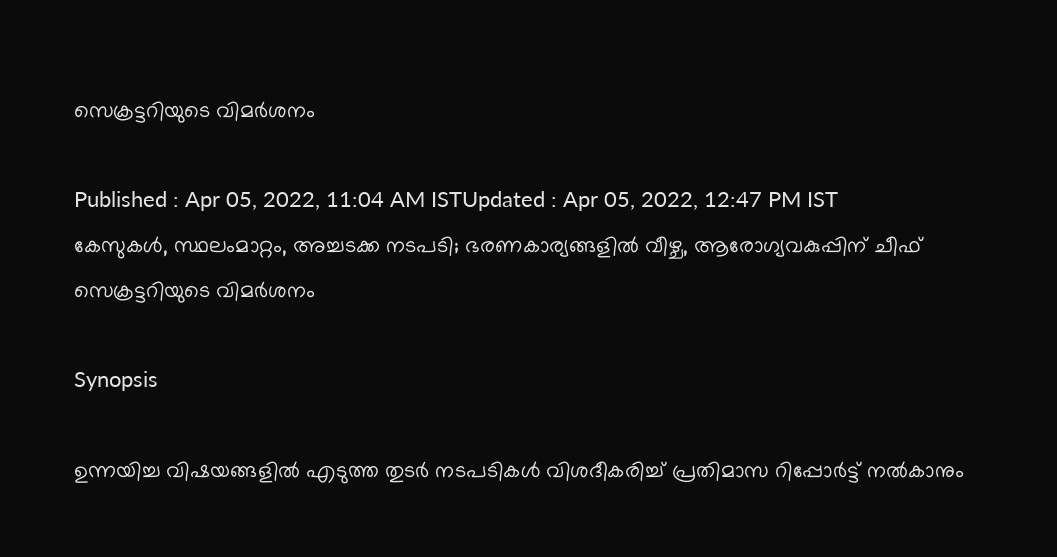സെക്രട്ടറിയുടെ വിമർശനം

Published : Apr 05, 2022, 11:04 AM ISTUpdated : Apr 05, 2022, 12:47 PM IST
കേസുകൾ, സ്ഥലംമാറ്റം, അച്ചടക്ക നടപടി; ഭരണകാര്യങ്ങളിൽ വീഴ്ച, ആരോഗ്യവകുപ്പിന് ചീഫ് സെക്രട്ടറിയുടെ വിമർശനം

Synopsis

ഉന്നയിച്ച വിഷയങ്ങളിൽ എടുത്ത തുടർ നടപടികൾ വിശദീകരിച്ച് പ്രതിമാസ റിപ്പോർട്ട് നൽകാനും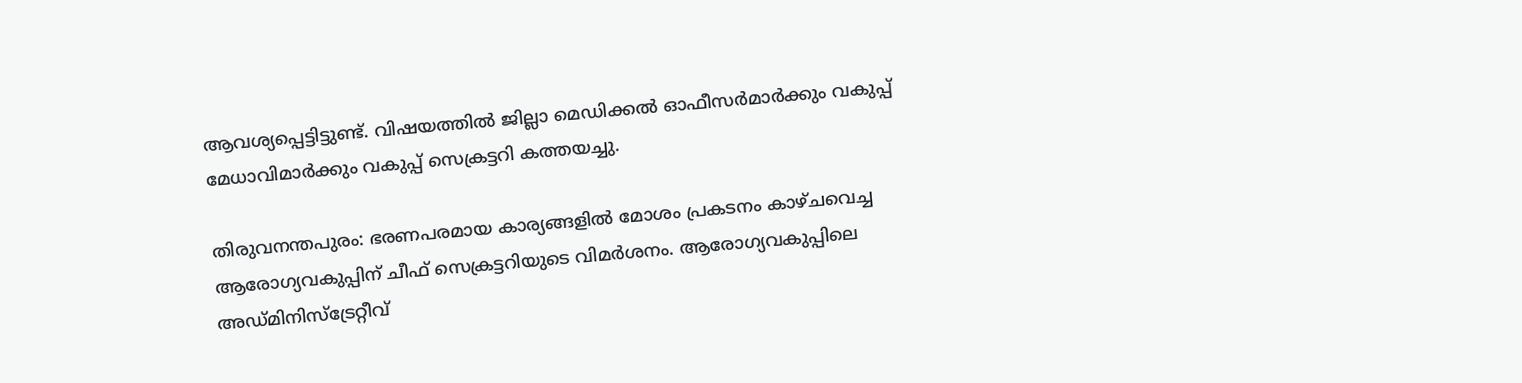ആവശ്യപ്പെട്ടിട്ടുണ്ട്. വിഷയത്തിൽ ജില്ലാ മെഡിക്കൽ ഓഫീസർമാർക്കും വകുപ്പ് മേധാവിമാർക്കും വകുപ്പ് സെക്രട്ടറി കത്തയച്ചു.

തിരുവനന്തപുരം: ഭരണപരമായ കാര്യങ്ങളിൽ മോശം പ്രകടനം കാഴ്ചവെച്ച ആരോഗ്യവകുപ്പിന് ചീഫ് സെക്രട്ടറിയുടെ വിമർശനം. ആരോഗ്യവകുപ്പിലെ അഡ്മിനിസ്ട്രേറ്റീവ്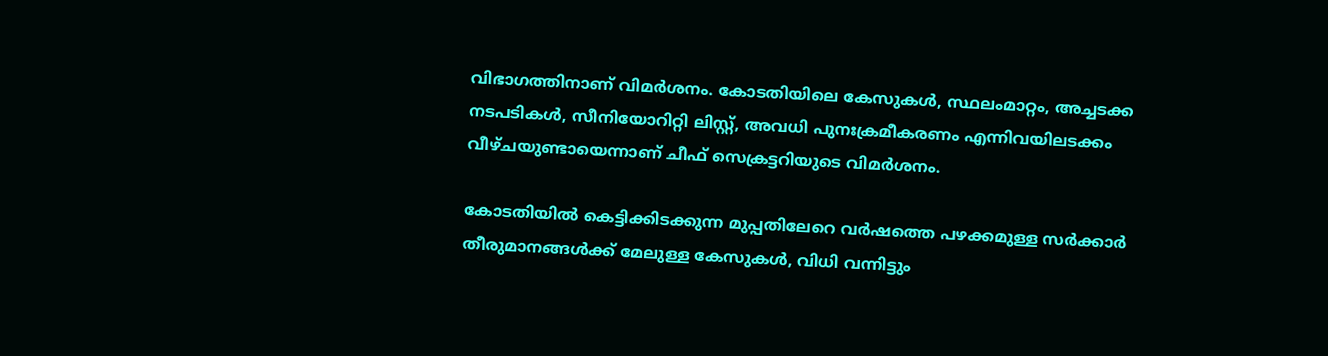വിഭാഗത്തിനാണ് വിമർശനം. കോടതിയിലെ കേസുകൾ, സ്ഥലംമാറ്റം, അച്ചടക്ക നടപടികൾ, സീനിയോറിറ്റി ലിസ്റ്റ്, അവധി പുനഃക്രമീകരണം എന്നിവയിലടക്കം വീഴ്ചയുണ്ടായെന്നാണ് ചീഫ് സെക്രട്ടറിയുടെ വിമർശനം.

കോടതിയിൽ കെട്ടിക്കിടക്കുന്ന മുപ്പതിലേറെ വർഷത്തെ പഴക്കമുള്ള സർക്കാർ തീരുമാനങ്ങൾക്ക് മേലുള്ള കേസുകൾ, വിധി വന്നിട്ടും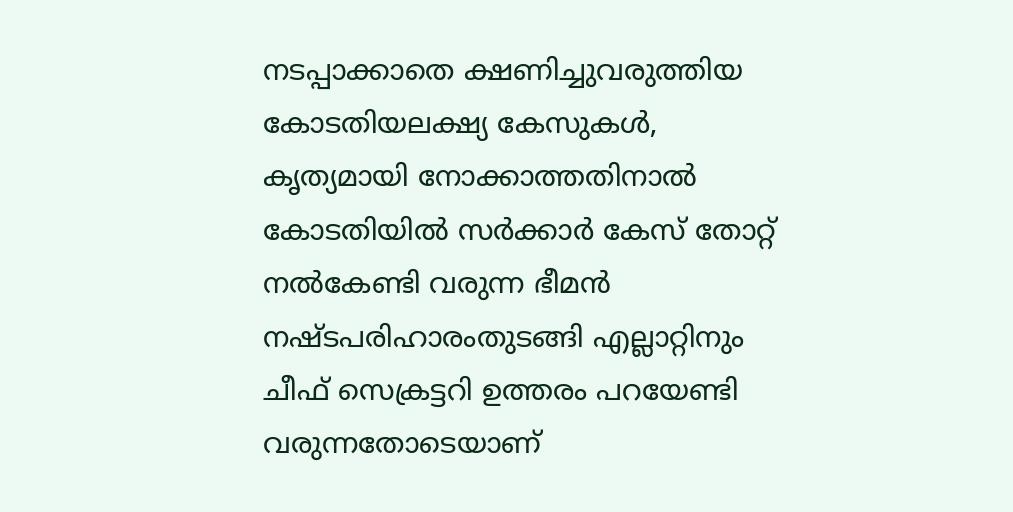നടപ്പാക്കാതെ ക്ഷണിച്ചുവരുത്തിയ കോടതിയലക്ഷ്യ കേസുകൾ, കൃത്യമായി നോക്കാത്തതിനാൽ കോടതിയിൽ സർക്കാർ കേസ് തോറ്റ് നൽകേണ്ടി വരുന്ന ഭീമൻ നഷ്ടപരിഹാരംതുടങ്ങി എല്ലാറ്റിനും ചീഫ് സെക്രട്ടറി ഉത്തരം പറയേണ്ടി വരുന്നതോടെയാണ്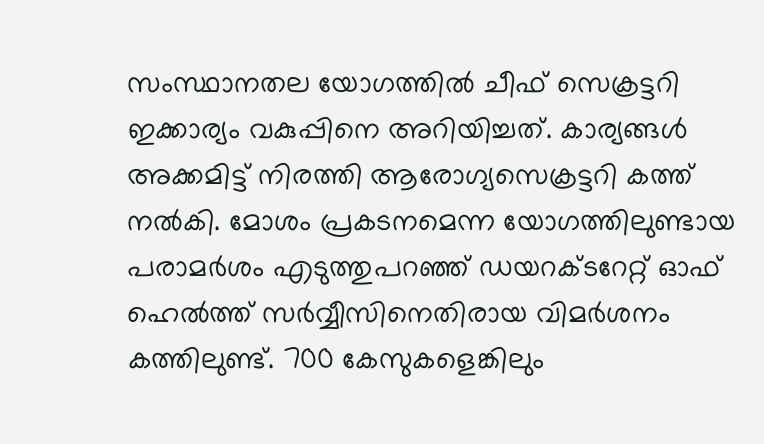സംസ്ഥാനതല യോഗത്തിൽ ചീഫ് സെക്രട്ടറി ഇക്കാര്യം വകുപ്പിനെ അറിയിച്ചത്. കാര്യങ്ങൾ അക്കമിട്ട് നിരത്തി ആരോഗ്യസെക്രട്ടറി കത്ത് നൽകി. മോശം പ്രകടനമെന്ന യോഗത്തിലുണ്ടായ പരാമർശം എടുത്തുപറഞ്ഞ് ഡയറക്ടറേറ്റ് ഓഫ് ഹെൽത്ത് സർവ്വീസിനെതിരായ വിമർശനം കത്തിലുണ്ട്. 700 കേസുകളെങ്കിലും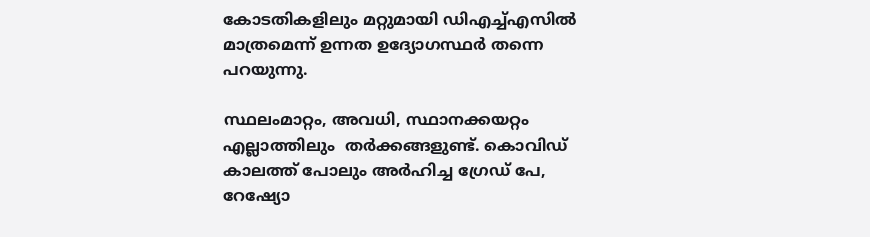കോടതികളിലും മറ്റുമായി ഡിഎച്ച്എസിൽ മാത്രമെന്ന് ഉന്നത ഉദ്യോഗസ്ഥർ തന്നെ പറയുന്നു.

സ്ഥലംമാറ്റം, അവധി, സ്ഥാനക്കയറ്റം എല്ലാത്തിലും  തർക്കങ്ങളുണ്ട്. കൊവിഡ് കാലത്ത് പോലും അർഹിച്ച ഗ്രേഡ് പേ, റേഷ്യോ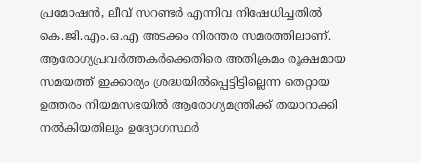പ്രമോഷൻ, ലീവ് സറണ്ടർ എന്നിവ നിഷേധിച്ചതിൽ കെ.ജി.എം.ഒ.എ അടക്കം നിരന്തര സമരത്തിലാണ്. ആരോഗ്യപ്രവർത്തകർക്കെതിരെ അതിക്രമം രൂക്ഷമായ സമയത്ത് ഇക്കാര്യം ശ്രദ്ധയിൽപ്പെട്ടിട്ടില്ലെന്ന തെറ്റായ ഉത്തരം നിയമസഭയിൽ ആരോഗ്യമന്ത്രിക്ക് തയാറാക്കി നൽകിയതിലും ഉദ്യോഗസ്ഥർ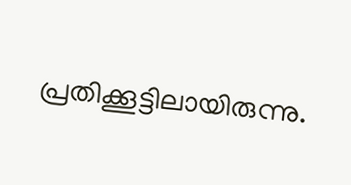പ്രതിക്കൂട്ടിലായിരുന്നു.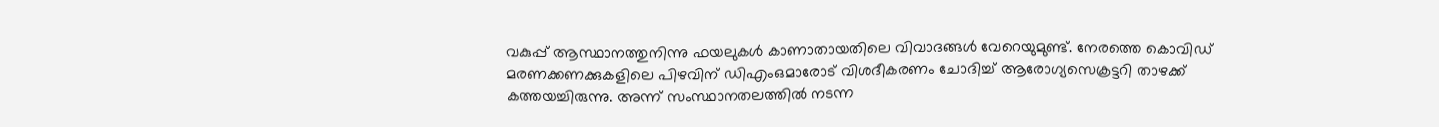വകുപ്പ് ആസ്ഥാനത്തുനിന്നു ഫയലുകൾ കാണാതായതിലെ വിവാദങ്ങൾ വേറെയുമുണ്ട്. നേരത്തെ കൊവിഡ് മരണക്കണക്കുകളിലെ പിഴവിന് ഡിഎംഒമാരോട് വിശദീകരണം ചോദിച്ച് ആരോഗ്യസെക്രട്ടറി താഴക്ക് കത്തയച്ചിരുന്നു. അന്ന് സംസ്ഥാനതലത്തിൽ നടന്ന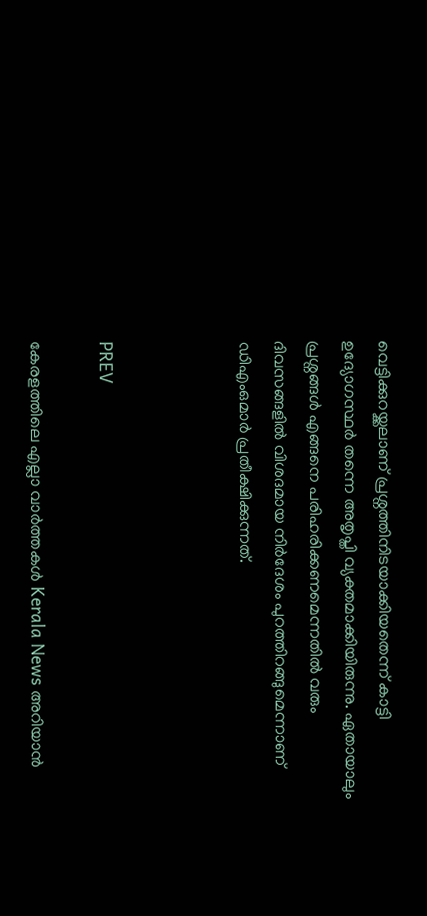വെട്ടിക്കുറയ്ക്കലാണ് പ്രശ്നത്തിനിടയാക്കിയതെന്ന് കാട്ടി ഉദ്യോഗസ്ഥർ തന്നെ അതൃപ്തി വ്യക്തമാക്കിയിരുന്നു. ഏതായാലും പ്രശ്നങ്ങൾ എങ്ങനെ പരിഹരിക്കണമെന്നതിൽ വരും ദിവസങ്ങളിൽ വിശദമായ നിർദേശം പുറത്തിറങ്ങുമെന്നാണ് ഡിഎംഒമാർ പ്രതീക്ഷിക്കുന്നത്.



PREV

കേരളത്തിലെ എല്ലാ വാർത്തകൾ Kerala News അറിയാൻ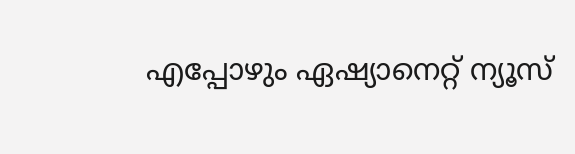എപ്പോഴും ഏഷ്യാനെറ്റ് ന്യൂസ്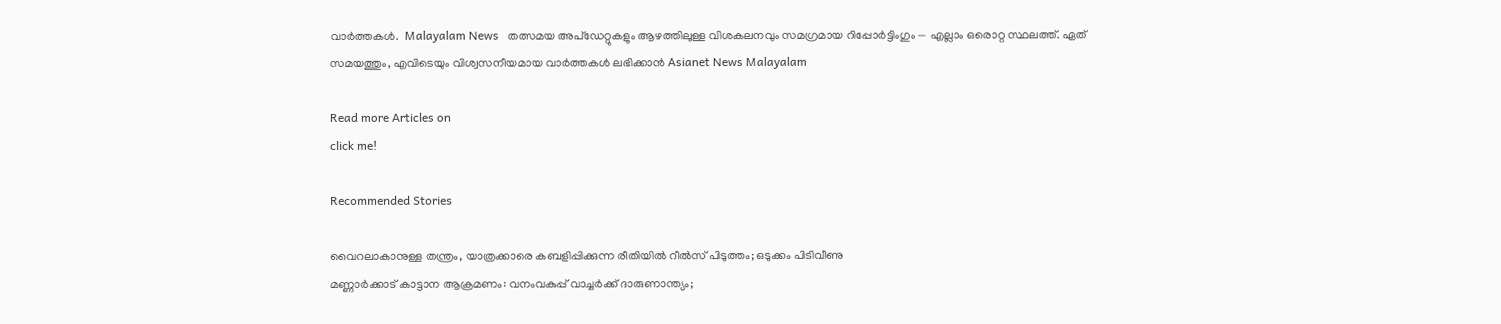വാർത്തകൾ.  Malayalam News   തത്സമയ അപ്‌ഡേറ്റുകളും ആഴത്തിലുള്ള വിശകലനവും സമഗ്രമായ റിപ്പോർട്ടിംഗും — എല്ലാം ഒരൊറ്റ സ്ഥലത്ത്. ഏത് സമയത്തും, എവിടെയും വിശ്വസനീയമായ വാർത്തകൾ ലഭിക്കാൻ Asianet News Malayalam

Read more Articles on
click me!

Recommended Stories

വൈറലാകാനുള്ള തന്ത്രം, യാത്രക്കാരെ കബളിപ്പിക്കുന്ന രീതിയിൽ റീല്‍സ് പിടുത്തം; ഒടുക്കം പിടിവീണു
മണ്ണാർക്കാട് കാട്ടാന ആക്രമണം: വനംവകുപ്പ് വാച്ചർക്ക് ദാരുണാന്ത്യം;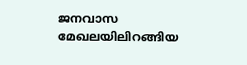ജനവാസ മേഖലയിലിറങ്ങിയ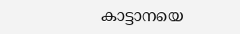കാട്ടാനയെ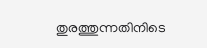തുരത്തുന്നതിനിടെ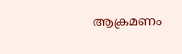ആക്രമണം